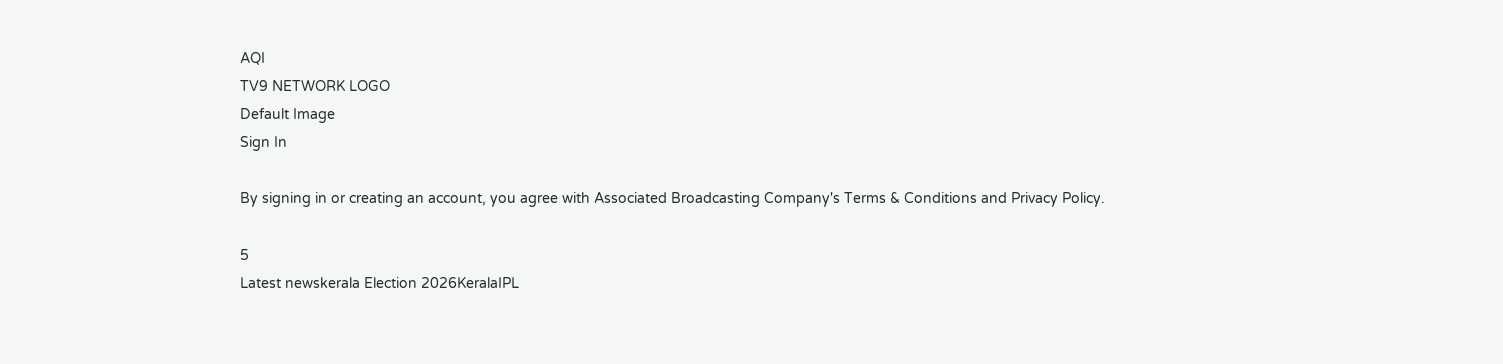AQI
TV9 NETWORK LOGO
Default Image
Sign In

By signing in or creating an account, you agree with Associated Broadcasting Company's Terms & Conditions and Privacy Policy.

5
Latest newskerala Election 2026KeralaIPL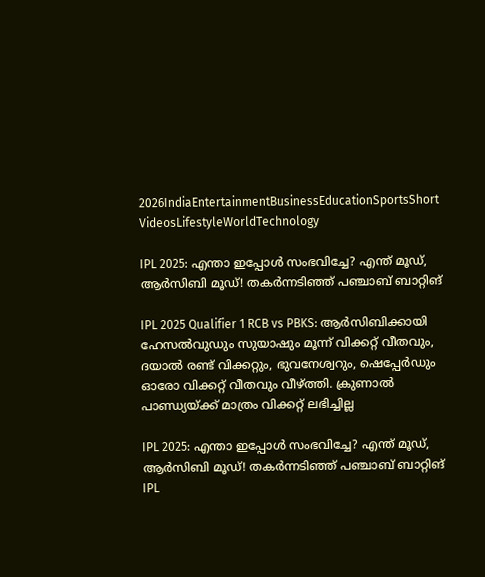2026IndiaEntertainmentBusinessEducationSportsShort VideosLifestyleWorldTechnology

IPL 2025: എന്താ ഇപ്പോള്‍ സംഭവിച്ചേ? എന്ത് മൂഡ്, ആര്‍സിബി മൂഡ്! തകര്‍ന്നടിഞ്ഞ് പഞ്ചാബ് ബാറ്റിങ്‌

IPL 2025 Qualifier 1 RCB vs PBKS: ആര്‍സിബിക്കായി ഹേസല്‍വുഡും സുയാഷും മൂന്ന് വിക്കറ്റ് വീതവും, ദയാല്‍ രണ്ട് വിക്കറ്റും, ഭുവനേശ്വറും, ഷെപ്പേര്‍ഡും ഓരോ വിക്കറ്റ് വീതവും വീഴ്ത്തി. ക്രുണാല്‍ പാണ്ഡ്യയ്ക്ക് മാത്രം വിക്കറ്റ് ലഭിച്ചില്ല

IPL 2025: എന്താ ഇപ്പോള്‍ സംഭവിച്ചേ? എന്ത് മൂഡ്, ആര്‍സിബി മൂഡ്! തകര്‍ന്നടിഞ്ഞ് പഞ്ചാബ് ബാറ്റിങ്‌
IPL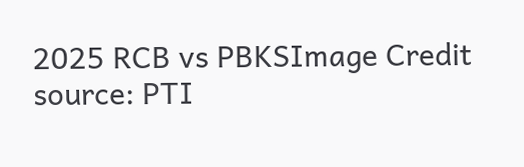2025 RCB vs PBKSImage Credit source: PTI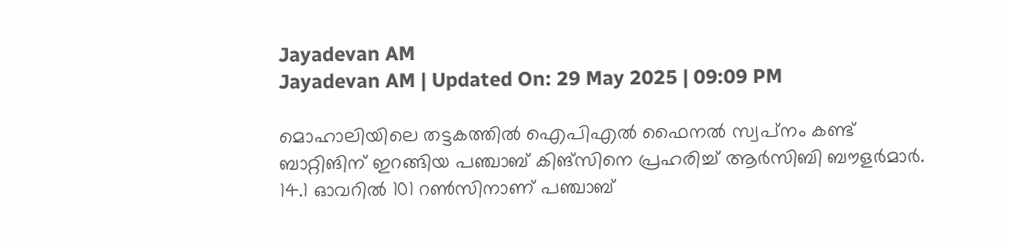Jayadevan AM
Jayadevan AM | Updated On: 29 May 2025 | 09:09 PM

മൊഹാലിയിലെ തട്ടകത്തില്‍ ഐപിഎല്‍ ഫൈനല്‍ സ്വപ്‌നം കണ്ട് ബാറ്റിങിന് ഇറങ്ങിയ പഞ്ചാബ് കിങ്‌സിനെ പ്രഹരിച്ച് ആര്‍സിബി ബൗളര്‍മാര്‍. 14.1 ഓവറില്‍ 101 റണ്‍സിനാണ് പഞ്ചാബ്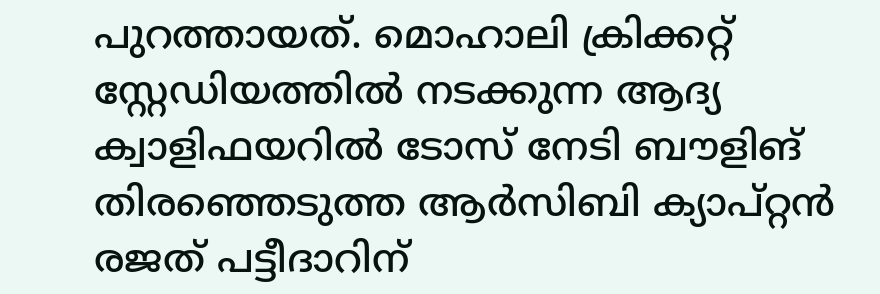പുറത്തായത്. മൊഹാലി ക്രിക്കറ്റ് സ്റ്റേഡിയത്തില്‍ നടക്കുന്ന ആദ്യ ക്വാളിഫയറില്‍ ടോസ് നേടി ബൗളിങ് തിരഞ്ഞെടുത്ത ആര്‍സിബി ക്യാപ്റ്റന്‍ രജത് പട്ടീദാറിന്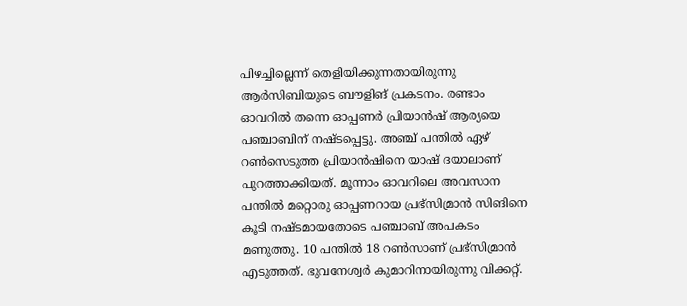പിഴച്ചില്ലെന്ന് തെളിയിക്കുന്നതായിരുന്നു ആര്‍സിബിയുടെ ബൗളിങ് പ്രകടനം. രണ്ടാം ഓവറില്‍ തന്നെ ഓപ്പണര്‍ പ്രിയാന്‍ഷ് ആര്യയെ പഞ്ചാബിന് നഷ്ടപ്പെട്ടു. അഞ്ച് പന്തില്‍ ഏഴ് റണ്‍സെടുത്ത പ്രിയാന്‍ഷിനെ യാഷ് ദയാലാണ് പുറത്താക്കിയത്. മൂന്നാം ഓവറിലെ അവസാന പന്തില്‍ മറ്റൊരു ഓപ്പണറായ പ്രഭ്‌സിമ്രാന്‍ സിങിനെ കൂടി നഷ്ടമായതോടെ പഞ്ചാബ് അപകടം മണുത്തു. 10 പന്തില്‍ 18 റണ്‍സാണ് പ്രഭ്‌സിമ്രാന്‍ എടുത്തത്. ഭുവനേശ്വര്‍ കുമാറിനായിരുന്നു വിക്കറ്റ്.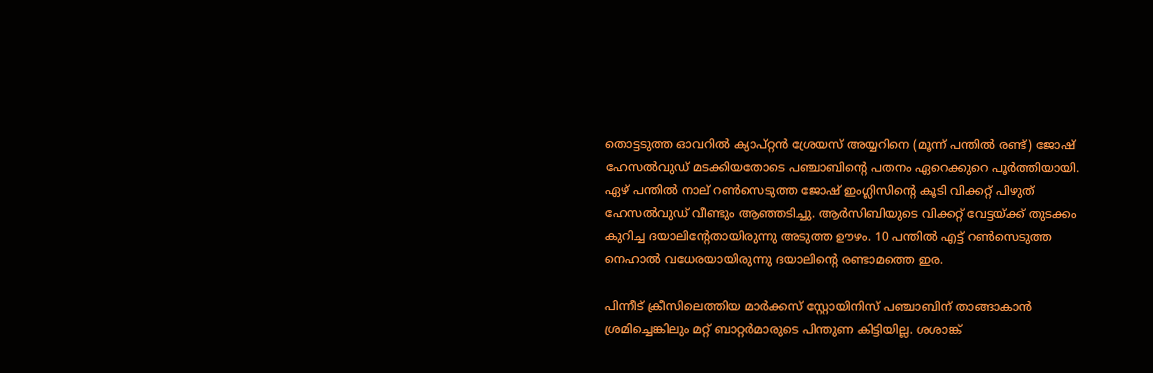തൊട്ടടുത്ത ഓവറില്‍ ക്യാപ്റ്റന്‍ ശ്രേയസ് അയ്യറിനെ (മൂന്ന് പന്തില്‍ രണ്ട്) ജോഷ് ഹേസല്‍വുഡ് മടക്കിയതോടെ പഞ്ചാബിന്റെ പതനം ഏറെക്കുറെ പൂര്‍ത്തിയായി. ഏഴ് പന്തില്‍ നാല് റണ്‍സെടുത്ത ജോഷ് ഇംഗ്ലിസിന്റെ കൂടി വിക്കറ്റ് പിഴുത് ഹേസല്‍വുഡ് വീണ്ടും ആഞ്ഞടിച്ചു. ആര്‍സിബിയുടെ വിക്കറ്റ് വേട്ടയ്ക്ക് തുടക്കം കുറിച്ച ദയാലിന്റേതായിരുന്നു അടുത്ത ഊഴം. 10 പന്തില്‍ എട്ട് റണ്‍സെടുത്ത നെഹാല്‍ വധേരയായിരുന്നു ദയാലിന്റെ രണ്ടാമത്തെ ഇര.

പിന്നീട് ക്രീസിലെത്തിയ മാര്‍ക്കസ് സ്റ്റോയിനിസ് പഞ്ചാബിന് താങ്ങാകാന്‍ ശ്രമിച്ചെങ്കിലും മറ്റ് ബാറ്റര്‍മാരുടെ പിന്തുണ കിട്ടിയില്ല. ശശാങ്ക്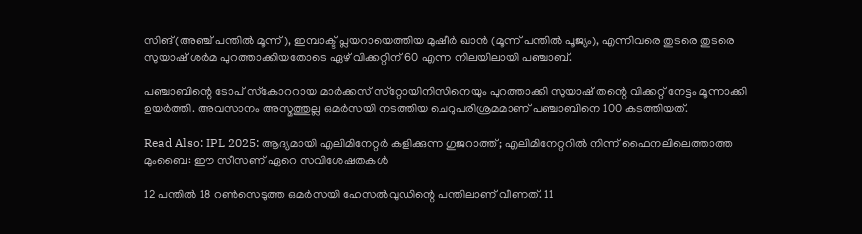സിങ് (അഞ്ച് പന്തില്‍ മൂന്ന്), ഇമ്പാക്ട് പ്ലയറായെത്തിയ മുഷീര്‍ ഖാന്‍ (മൂന്ന് പന്തില്‍ പൂജ്യം), എന്നിവരെ തുടരെ തുടരെ സുയാഷ് ശര്‍മ പുറത്താക്കിയതോടെ ഏഴ് വിക്കറ്റിന് 60 എന്ന നിലയിലായി പഞ്ചാബ്.

പഞ്ചാബിന്റെ ടോപ് സ്‌കോററായ മാര്‍ക്കസ് സ്‌റ്റോയിനിസിനെയും പുറത്താക്കി സുയാഷ് തന്റെ വിക്കറ്റ് നേട്ടം മൂന്നാക്കി ഉയര്‍ത്തി. അവസാനം അസ്മത്തുല്ല ഒമര്‍സയി നടത്തിയ ചെറുപരിശ്രമമാണ് പഞ്ചാബിനെ 100 കടത്തിയത്.

Read Also: IPL 2025: ആദ്യമായി എലിമിനേറ്റർ കളിക്കുന്ന ഗുജറാത്ത്; എലിമിനേറ്ററിൽ നിന്ന് ഫൈനലിലെത്താത്ത മുംബൈ: ഈ സീസണ് ഏറെ സവിശേഷതകൾ

12 പന്തില്‍ 18 റണ്‍സെടുത്ത ഒമര്‍സയി ഹേസല്‍വുഡിന്റെ പന്തിലാണ് വീണത്. 11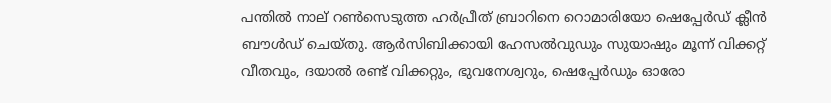പന്തില്‍ നാല് റണ്‍സെടുത്ത ഹര്‍പ്രീത് ബ്രാറിനെ റൊമാരിയോ ഷെപ്പേര്‍ഡ് ക്ലീന്‍ ബൗള്‍ഡ് ചെയ്തു. ആര്‍സിബിക്കായി ഹേസല്‍വുഡും സുയാഷും മൂന്ന് വിക്കറ്റ് വീതവും, ദയാല്‍ രണ്ട് വിക്കറ്റും, ഭുവനേശ്വറും, ഷെപ്പേര്‍ഡും ഓരോ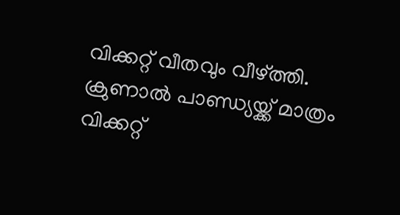വിക്കറ്റ് വീതവും വീഴ്ത്തി. ക്രുണാല്‍ പാണ്ഡ്യയ്ക്ക് മാത്രം വിക്കറ്റ്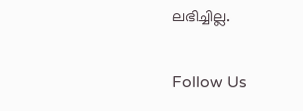ലഭിച്ചില്ല.

Follow Us